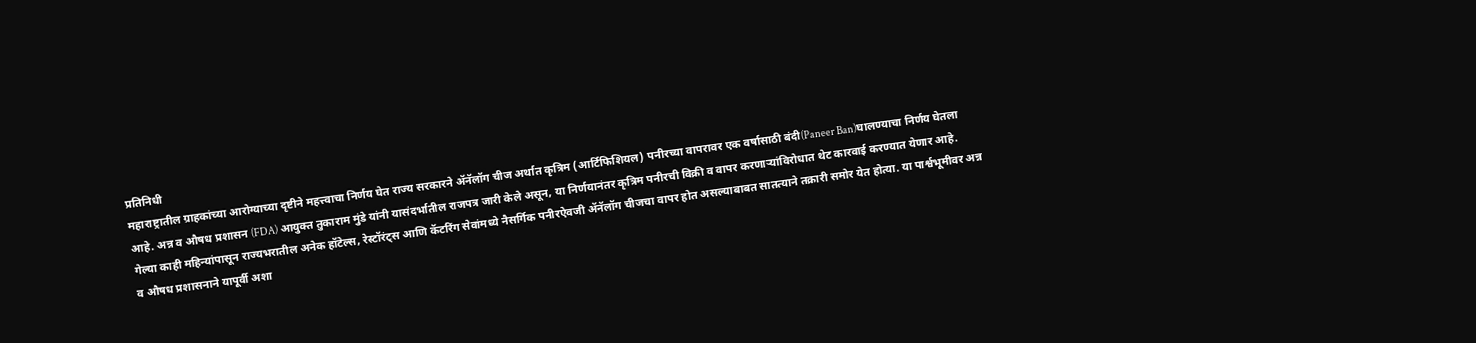प्रतिनिधी
महाराष्ट्रातील ग्राहकांच्या आरोग्याच्या दृष्टीने महत्त्वाचा निर्णय घेत राज्य सरकारने ॲनॅलॉग चीज अर्थात कृत्रिम (आर्टिफिशियल) पनीरच्या वापरावर एक वर्षासाठी बंदी(Paneer Ban)घालण्याचा निर्णय घेतला आहे. अन्न व औषध प्रशासन (FDA) आयुक्त तुकाराम मुंडे यांनी यासंदर्भातील राजपत्र जारी केले असून, या निर्णयानंतर कृत्रिम पनीरची विक्री व वापर करणाऱ्यांविरोधात थेट कारवाई करण्यात येणार आहे.
गेल्या काही महिन्यांपासून राज्यभरातील अनेक हॉटेल्स, रेस्टॉरंट्स आणि कॅटरिंग सेवांमध्ये नैसर्गिक पनीरऐवजी ॲनॅलॉग चीजचा वापर होत असल्याबाबत सातत्याने तक्रारी समोर येत होत्या. या पार्श्वभूमीवर अन्न व औषध प्रशासनाने यापूर्वी अशा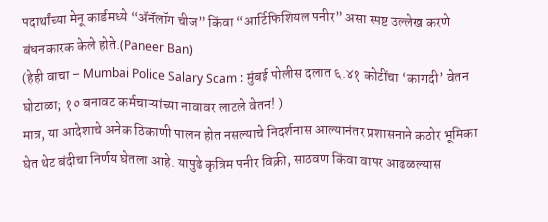पदार्थांच्या मेनू कार्डमध्ये “ॲनॅलॉग चीज” किंवा “आर्टिफिशियल पनीर” असा स्पष्ट उल्लेख करणे बंधनकारक केले होते.(Paneer Ban)
(हेही वाचा – Mumbai Police Salary Scam : मुंबई पोलीस दलात ६.४१ कोटींचा ‘कागदी’ वेतन घोटाळा; १० बनावट कर्मचाऱ्यांच्या नावावर लाटले वेतन! )
मात्र, या आदेशाचे अनेक ठिकाणी पालन होत नसल्याचे निदर्शनास आल्यानंतर प्रशासनाने कठोर भूमिका घेत थेट बंदीचा निर्णय घेतला आहे. यापुढे कृत्रिम पनीर विक्री, साठवण किंवा वापर आढळल्यास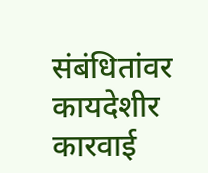संबंधितांवर कायदेशीर कारवाई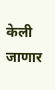केली जाणार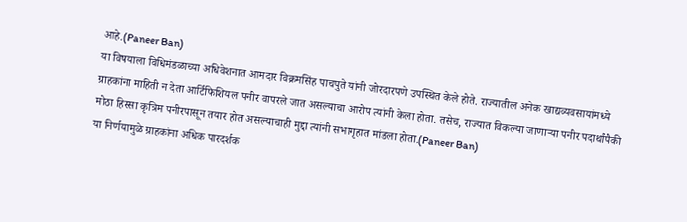आहे.(Paneer Ban)
या विषयाला विधिमंडळाच्या अधिवेशनात आमदार विक्रमसिंह पाचपुते यांनी जोरदारपणे उपस्थित केले होते. राज्यातील अनेक खाद्यव्यवसायांमध्ये ग्राहकांना माहिती न देता आर्टिफिशियल पनीर वापरले जात असल्याचा आरोप त्यांनी केला होता. तसेच, राज्यात विकल्या जाणाऱ्या पनीर पदार्थांपैकी मोठा हिस्सा कृत्रिम पनीरपासून तयार होत असल्याचाही मुद्दा त्यांनी सभागृहात मांडला होता.(Paneer Ban)
या निर्णयामुळे ग्राहकांना अधिक पारदर्शक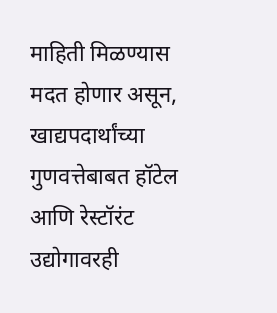माहिती मिळण्यास मदत होणार असून, खाद्यपदार्थांच्या गुणवत्तेबाबत हॉटेल आणि रेस्टॉरंट उद्योगावरही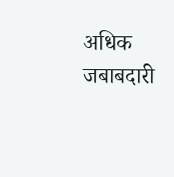अधिक जबाबदारी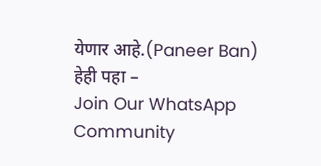येणार आहे.(Paneer Ban)
हेही पहा –
Join Our WhatsApp Community